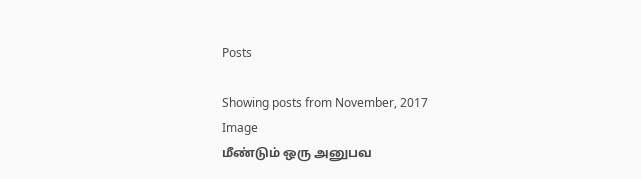Posts

Showing posts from November, 2017
Image
மீண்டும் ஒரு அனுபவ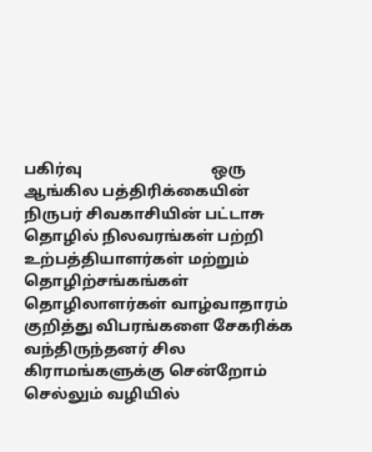பகிர்வு                                 ஒரு ஆங்கில பத்திரிக்கையின் நிருபர் சிவகாசியின் பட்டாசு தொழில் நிலவரங்கள் பற்றி உற்பத்தியாளர்கள் மற்றும் தொழிற்சங்கங்கள் தொழிலாளர்கள் வாழ்வாதாரம் குறித்து விபரங்களை சேகரிக்க வந்திருந்தனர் சில கிராமங்களுக்கு சென்றோம் செல்லும் வழியில்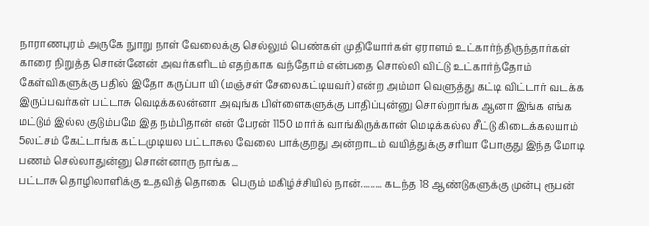நாராணபுரம் அருகே நுாறு நாள் வேலைக்கு செல்லும் பெண்கள் முதியோர்கள் ஏராளம் உட்கார்ந்திருந்தார்கள் காரை நிறுத்த சொன்னேன் அவர்களிடம் எதற்காக வந்தோம் என்பதை சொல்லி விட்டு உட்கார்ந்தோம் கேள்விகளுக்கு பதில் இதோ கருப்பா யி (மஞ்சள் சேலைகட்டியவர்) என்ற அம்மா வெளுத்து கட்டி விட்டார் வடக்க இருப்பவர்கள் பட்டாசு வெடிக்கலன்னா அவுங்க பிள்ளைகளுக்கு பாதிப்புன்னு சொல்றாங்க ஆனா இங்க எங்க மட்டும் இல்ல குடும்பமே இத நம்பிதான் என் பேரன் 1150 மார்க் வாங்கிருக்கான் மெடிக்கல்ல சீட்டு கிடைக்கலயாம் 5லட்சம் கேட்டாங்க கட்டமுடியல பட்டாசுல வேலை பாக்குறது அன்றாடம் வயித்துக்கு சரியா போகுது இந்த மோடி பணம் செல்லாதுன்னு சொன்னாரு நாங்க...
பட்டாசு தொழிலாளிக்கு உதவித் தொகை  பெரும் மகிழ்ச்சியில் நான்......... கடந்த 18 ஆண்டுகளுக்கு முன்பு ரூபன்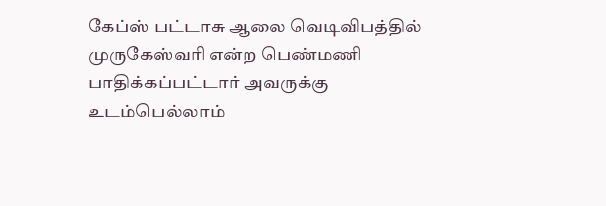கேப்ஸ் பட்டாசு ஆலை வெடிவிபத்தில் முருகேஸ்வரி என்ற பெண்மணி பாதிக்கப்பட்டார் அவருக்கு உடம்பெல்லாம்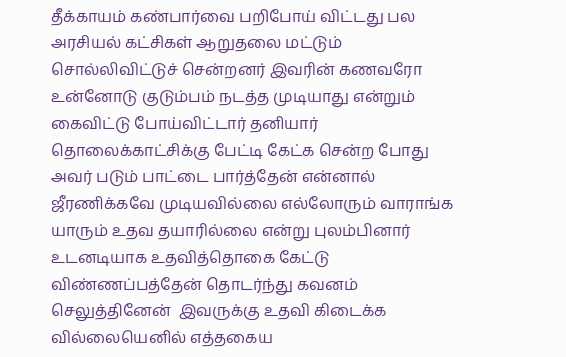தீக்காயம் கண்பார்வை பறிபோய் விட்டது பல அரசியல் கட்சிகள் ஆறுதலை மட்டும் சொல்லிவிட்டுச் சென்றனர் இவரின் கணவரோ உன்னோடு குடும்பம் நடத்த முடியாது என்றும் கைவிட்டு போய்விட்டார் தனியார் தொலைக்காட்சிக்கு பேட்டி கேட்க சென்ற போது அவர் படும் பாட்டை பார்த்தேன் என்னால் ஜீரணிக்கவே முடியவில்லை எல்லோரும் வாராங்க யாரும் உதவ தயாரில்லை என்று புலம்பினார்  உடனடியாக உதவித்தொகை கேட்டு விண்ணப்பத்தேன் தொடர்ந்து கவனம் செலுத்தினேன்  இவருக்கு உதவி கிடைக்க வில்லையெனில் எத்தகைய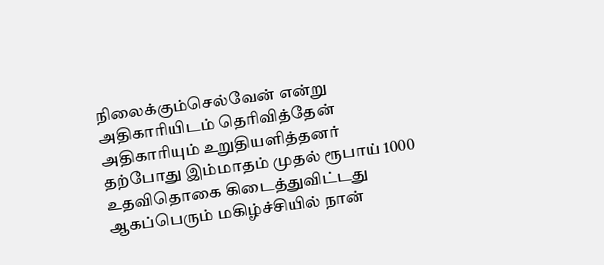நிலைக்கும்செல்வேன் என்று அதிகாரியிடம் தெரிவித்தேன் அதிகாரியும் உறுதியளித்தனர் தற்போது இம்மாதம் முதல் ரூபாய் 1000 உதவிதொகை கிடைத்துவிட்டது ஆகப்பெரும் மகிழ்ச்சியில் நான்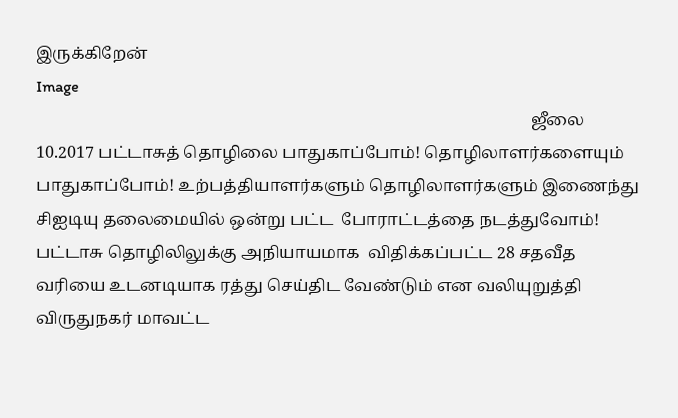இருக்கிறேன்
Image
                                                                                                                       ஜீலை 10.2017 பட்டாசுத் தொழிலை பாதுகாப்போம்! தொழிலாளர்களையும் பாதுகாப்போம்! உற்பத்தியாளர்களும் தொழிலாளர்களும் இணைந்து சிஐடியு தலைமையில் ஒன்று பட்ட  போராட்டத்தை நடத்துவோம்! பட்டாசு தொழிலிலுக்கு அநியாயமாக  விதிக்கப்பட்ட 28 சதவீத வரியை உடனடியாக ரத்து செய்திட வேண்டும் என வலியுறுத்தி விருதுநகர் மாவட்ட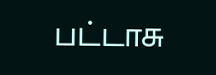பட்டாசு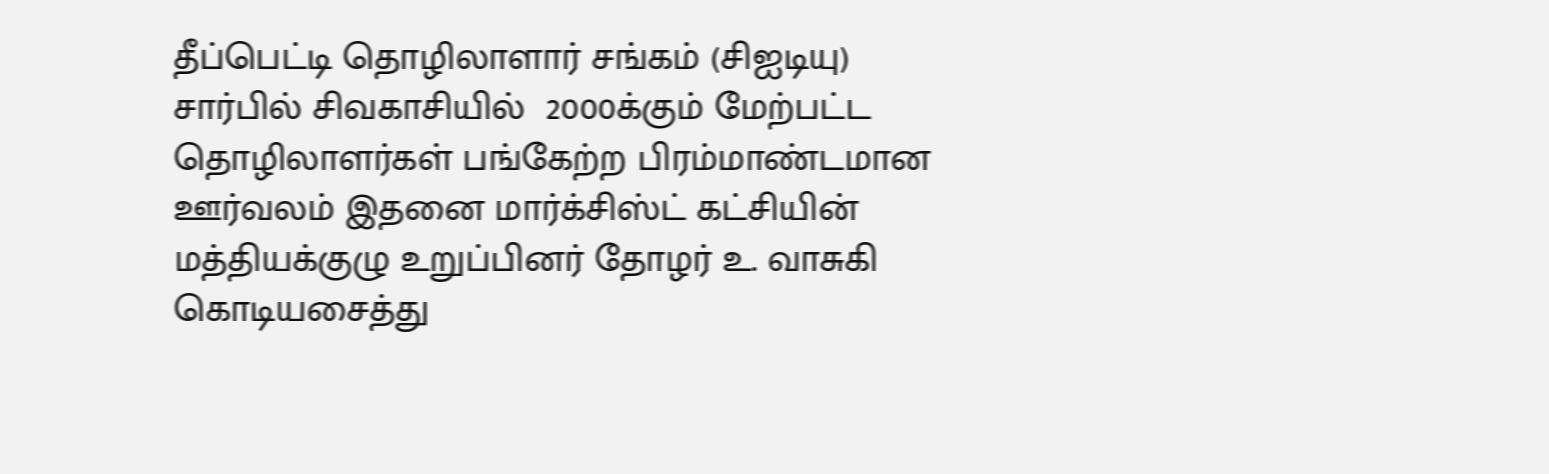தீப்பெட்டி தொழிலாளார் சங்கம் (சிஐடியு) சார்பில் சிவகாசியில்  2000க்கும் மேற்பட்ட தொழிலாளர்கள் பங்கேற்ற பிரம்மாண்டமான ஊர்வலம் இதனை மார்க்சிஸ்ட் கட்சியின் மத்தியக்குழு உறுப்பினர் தோழர் உ. வாசுகி கொடியசைத்து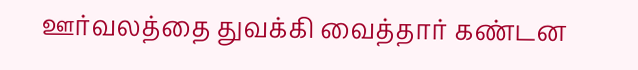ஊர்வலத்தை துவக்கி வைத்தார் கண்டன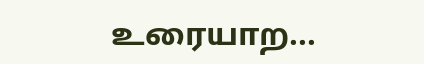உரையாற...